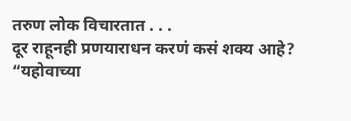तरुण लोक विचारतात . . .
दूर राहूनही प्रणयाराधन करणं कसं शक्य आहे?
“यहोवाच्या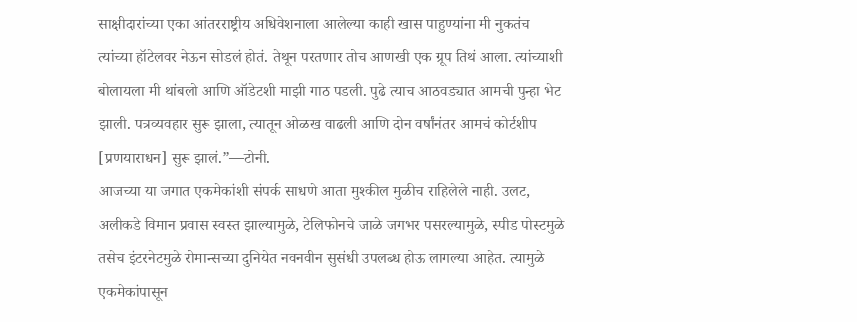साक्षीदारांच्या एका आंतरराष्ट्रीय अधिवेशनाला आलेल्या काही खास पाहुण्यांना मी नुकतंच त्यांच्या हॉटेलवर नेऊन सोडलं होतं. तेथून परतणार तोच आणखी एक ग्रूप तिथं आला. त्यांच्याशी बोलायला मी थांबलो आणि ऑडेटशी माझी गाठ पडली. पुढे त्याच आठवड्यात आमची पुन्हा भेट झाली. पत्रव्यवहार सुरू झाला, त्यातून ओळख वाढली आणि दोन वर्षांनंतर आमचं कोर्टशीप [प्रणयाराधन] सुरू झालं.”—टोनी.
आजच्या या जगात एकमेकांशी संपर्क साधणे आता मुश्कील मुळीच राहिलेले नाही. उलट, अलीकडे विमान प्रवास स्वस्त झाल्यामुळे, टेलिफोनचे जाळे जगभर पसरल्यामुळे, स्पीड पोस्टमुळे तसेच इंटरनेटमुळे रोमान्सच्या दुनियेत नवनवीन सुसंधी उपलब्ध होऊ लागल्या आहेत. त्यामुळे एकमेकांपासून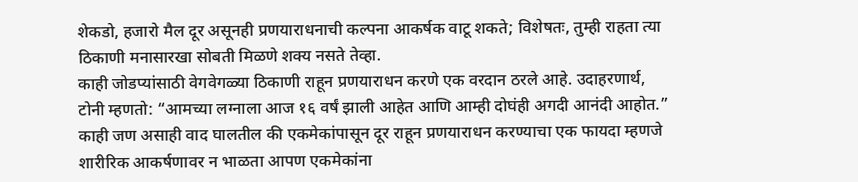शेकडो, हजारो मैल दूर असूनही प्रणयाराधनाची कल्पना आकर्षक वाटू शकते; विशेषतः, तुम्ही राहता त्या ठिकाणी मनासारखा सोबती मिळणे शक्य नसते तेव्हा.
काही जोडप्यांसाठी वेगवेगळ्या ठिकाणी राहून प्रणयाराधन करणे एक वरदान ठरले आहे. उदाहरणार्थ, टोनी म्हणतो: “आमच्या लग्नाला आज १६ वर्षं झाली आहेत आणि आम्ही दोघंही अगदी आनंदी आहोत.” काही जण असाही वाद घालतील की एकमेकांपासून दूर राहून प्रणयाराधन करण्याचा एक फायदा म्हणजे शारीरिक आकर्षणावर न भाळता आपण एकमेकांना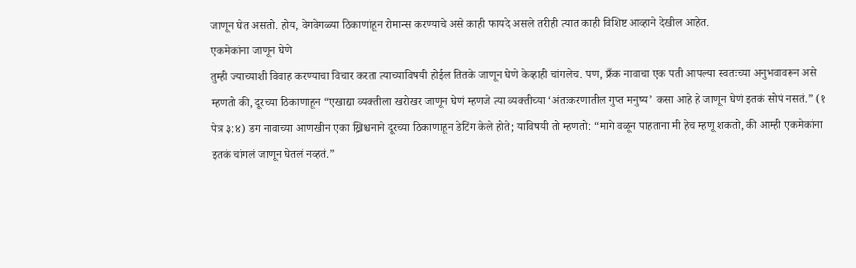जाणून घेत असतो. होय, वेगवेगळ्या ठिकाणांहून रोमान्स करण्याचे असे काही फायदे असले तरीही त्यात काही विशिष्ट आव्हाने देखील आहेत.
एकमेकांना जाणून घेणे
तुम्ही ज्याच्याशी विवाह करण्याचा विचार करता त्याच्याविषयी होईल तितके जाणून घेणे केव्हाही चांगलेच. पण, फ्रँक नावाचा एक पती आपल्या स्वतःच्या अनुभवावरून असे म्हणतो की, दूरच्या ठिकाणाहून “एखाद्या व्यक्तीला खरोखर जाणून घेणं म्हणजे त्या व्यक्तीच्या ‘अंतःकरणातील गुप्त मनुष्य’ कसा आहे हे जाणून घेणं इतकं सोपं नसतं.” (१ पेत्र ३:४) डग नावाच्या आणखीन एका ख्रिश्चनाने दूरच्या ठिकाणाहून डेटिंग केले होते; याविषयी तो म्हणतो: “मागे वळून पाहताना मी हेच म्हणू शकतो, की आम्ही एकमेकांना इतकं चांगलं जाणून घेतलं नव्हतं.”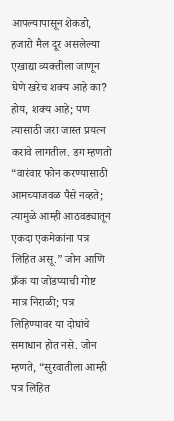आपल्यापासून शेकडो, हजारो मैल दूर असलेल्या एखाद्या व्यक्तीला जाणून घेणे खरेच शक्य आहे का? होय, शक्य आहे; पण त्यासाठी जरा जास्त प्रयत्न करावे लागतील. डग म्हणतो “वारंवार फोन करण्यासाठी आमच्याजवळ पैसे नव्हते; त्यामुळे आम्ही आठवड्यातून एकदा एकमेकांना पत्र लिहित असू.” जोन आणि फ्रँक या जोडप्याची गोष्ट मात्र निराळी; पत्र लिहिण्यावर या दोघांचे समाधान होत नसे. जोन म्हणते, “सुरवातीला आम्ही पत्र लिहित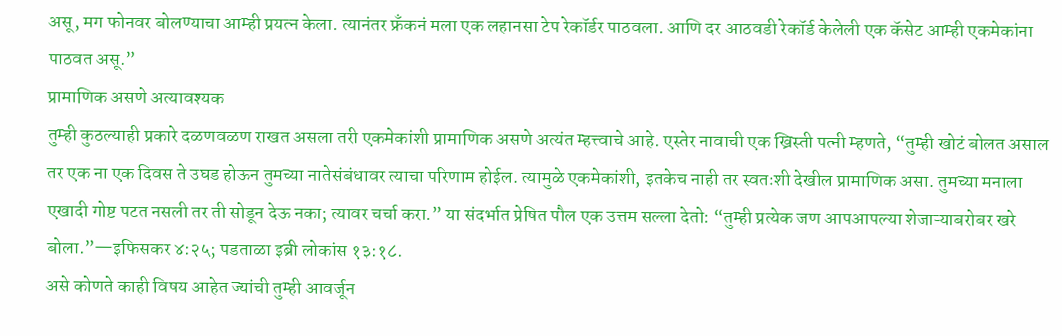असू, मग फोनवर बोलण्याचा आम्ही प्रयत्न केला. त्यानंतर फ्रँकनं मला एक लहानसा टेप रेकॉर्डर पाठवला. आणि दर आठवडी रेकॉर्ड केलेली एक कॅसेट आम्ही एकमेकांना पाठवत असू.”
प्रामाणिक असणे अत्यावश्यक
तुम्ही कुठल्याही प्रकारे दळणवळण राखत असला तरी एकमेकांशी प्रामाणिक असणे अत्यंत म्हत्त्वाचे आहे. एस्तेर नावाची एक ख्रिस्ती पत्नी म्हणते, “तुम्ही खोटं बोलत असाल तर एक ना एक दिवस ते उघड होऊन तुमच्या नातेसंबंधावर त्याचा परिणाम होईल. त्यामुळे एकमेकांशी, इतकेच नाही तर स्वतःशी देखील प्रामाणिक असा. तुमच्या मनाला एखादी गोष्ट पटत नसली तर ती सोडून देऊ नका; त्यावर चर्चा करा.” या संदर्भात प्रेषित पौल एक उत्तम सल्ला देतो: “तुम्ही प्रत्येक जण आपआपल्या शेजाऱ्याबरोबर खरे बोला.”—इफिसकर ४:२५; पडताळा इब्री लोकांस १३:१८.
असे कोणते काही विषय आहेत ज्यांची तुम्ही आवर्जून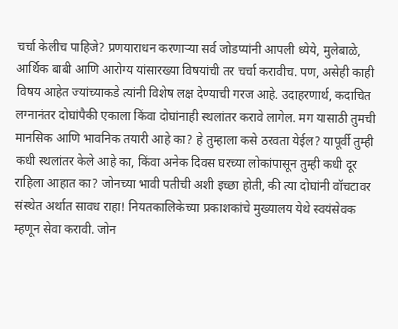चर्चा केलीच पाहिजे? प्रणयाराधन करणाऱ्या सर्व जोडप्यांनी आपली ध्येये, मुलेबाळे, आर्थिक बाबी आणि आरोग्य यांसारख्या विषयांची तर चर्चा करावीच. पण, असेही काही विषय आहेत ज्यांच्याकडे त्यांनी विशेष लक्ष देण्याची गरज आहे. उदाहरणार्थ, कदाचित लग्नानंतर दोघांपैकी एकाला किंवा दोघांनाही स्थलांतर करावे लागेल. मग यासाठी तुमची मानसिक आणि भावनिक तयारी आहे का? हे तुम्हाला कसे ठरवता येईल? यापूर्वी तुम्ही कधी स्थलांतर केले आहे का, किंवा अनेक दिवस घरच्या लोकांपासून तुम्ही कधी दूर राहिला आहात का? जोनच्या भावी पतीची अशी इच्छा होती, की त्या दोघांनी वॉचटावर संस्थेत अर्थात सावध राहा! नियतकालिकेच्या प्रकाशकांचे मुख्यालय येथे स्वयंसेवक म्हणून सेवा करावी. जोन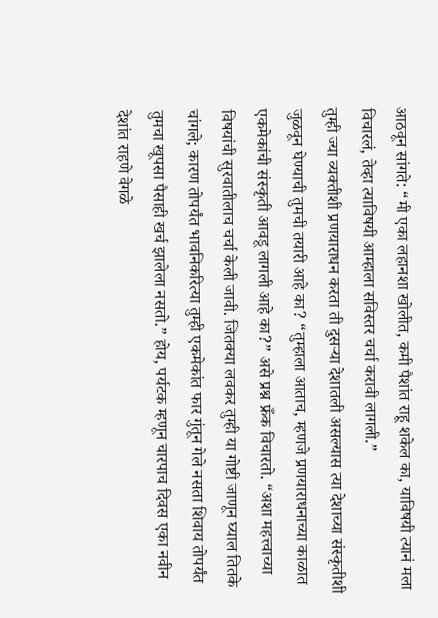आठवून सांगते: “मी एका लहानशा खोलीत, कमी पैशांत राहू शकेल का, याविषयी त्यानं मला विचारलं, तेव्हा त्याविषयी आम्हाला सविस्तर चर्चा करावी लागली.”
तुम्ही ज्या व्यक्तीशी प्रणयाराधन करता ती दुसऱ्या देशातली असल्यास त्या देशाच्या संस्कृतीशी जुळवून घेण्याची तुमची तयारी आहे का? “तुम्हाला आताच, म्हणजे प्रणयाराधनाच्या काळात एकमेकांची संस्कृती आवडू लागली आहे का?” असे प्रश्न फ्रँक विचारतो. “अशा महत्त्वाच्या विषयांची सुरवातीलाच चर्चा केली जावी. जितक्या लवकर तुम्ही या गोष्टी जाणून घ्याल तितके चांगले; कारण तोपर्यंत भावनिकरित्या तुम्ही एकमेकांत फार गुंतून गेले नसता शिवाय तोपर्यंत तुमचा खूपसा पैसाही खर्च झालेला नसतो.” होय, पर्यटक म्हणून चारपाच दिवस एका नवीन देशांत राहणे वेगळे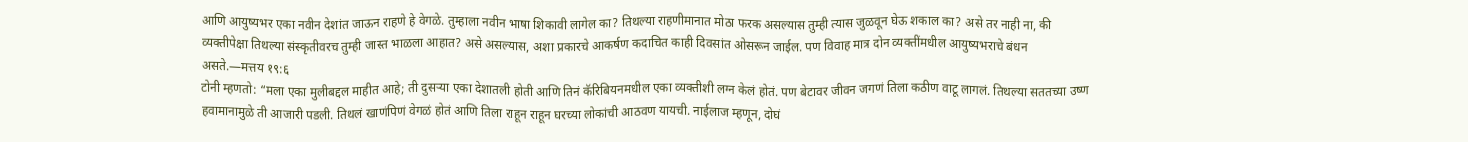आणि आयुष्यभर एका नवीन देशांत जाऊन राहणे हे वेगळे. तुम्हाला नवीन भाषा शिकावी लागेल का? तिथल्या राहणीमानात मोठा फरक असल्यास तुम्ही त्यास जुळवून घेऊ शकाल का? असे तर नाही ना, की व्यक्तीपेक्षा तिथल्या संस्कृतीवरच तुम्ही जास्त भाळला आहात? असे असल्यास, अशा प्रकारचे आकर्षण कदाचित काही दिवसांत ओसरून जाईल. पण विवाह मात्र दोन व्यक्तींमधील आयुष्यभराचे बंधन असते.—मत्तय १९:६
टोनी म्हणतो: “मला एका मुलीबद्दल माहीत आहे; ती दुसऱ्या एका देशातली होती आणि तिनं कॅरिबियनमधील एका व्यक्तीशी लग्न केलं होतं. पण बेटावर जीवन जगणं तिला कठीण वाटू लागलं. तिथल्या सततच्या उष्ण हवामानामुळे ती आजारी पडली. तिथलं खाणंपिणं वेगळं होतं आणि तिला राहून राहून घरच्या लोकांची आठवण यायची. नाईलाज म्हणून, दोघं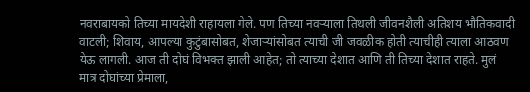नवराबायको तिच्या मायदेशी राहायला गेले. पण तिच्या नवऱ्याला तिथली जीवनशैली अतिशय भौतिकवादी वाटली; शिवाय, आपल्या कुटुंबासोबत, शेजाऱ्यांसोबत त्याची जी जवळीक होती त्याचीही त्याला आठवण येऊ लागली. आज ती दोघं विभक्त झाली आहेत; तो त्याच्या देशात आणि ती तिच्या देशात राहते. मुलं मात्र दोघांच्या प्रेमाला,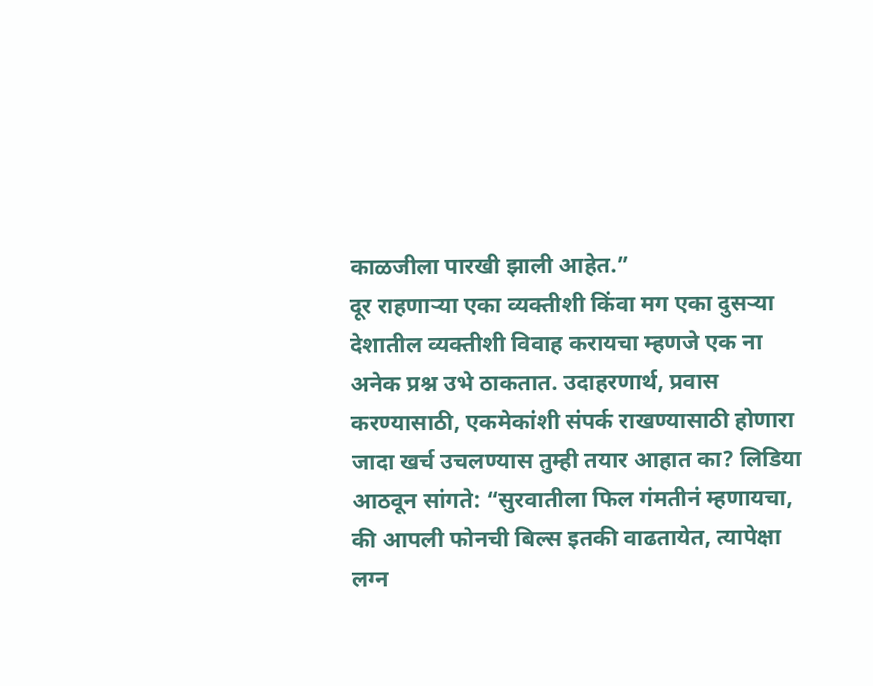काळजीला पारखी झाली आहेत.”
दूर राहणाऱ्या एका व्यक्तीशी किंवा मग एका दुसऱ्या देशातील व्यक्तीशी विवाह करायचा म्हणजे एक ना अनेक प्रश्न उभे ठाकतात. उदाहरणार्थ, प्रवास करण्यासाठी, एकमेकांशी संपर्क राखण्यासाठी होणारा जादा खर्च उचलण्यास तुम्ही तयार आहात का? लिडिया आठवून सांगते: “सुरवातीला फिल गंमतीनं म्हणायचा, की आपली फोनची बिल्स इतकी वाढतायेत, त्यापेक्षा लग्न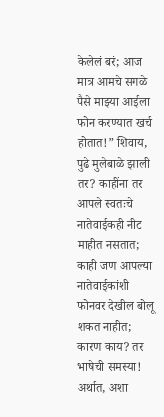केलेलं बरं; आज मात्र आमचे सगळे पैसे माझ्या आईला फोन करण्यात खर्च होतात!” शिवाय, पुढे मुलेबाळे झाली तर? काहींना तर आपले स्वतःचे नातेवाईकही नीट माहीत नसतात; काही जण आपल्या नातेवाईकांशी फोनवर देखील बोलू शकत नाहीत; कारण काय? तर भाषेची समस्या! अर्थात, अशा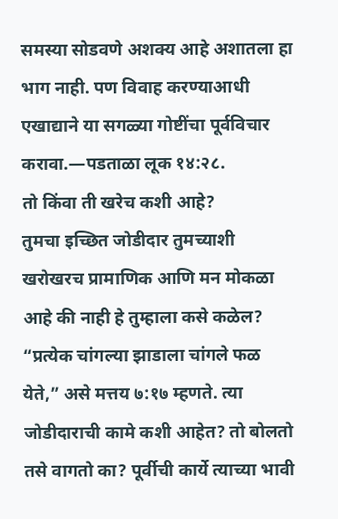समस्या सोडवणे अशक्य आहे अशातला हा भाग नाही. पण विवाह करण्याआधी एखाद्याने या सगळ्या गोष्टींचा पूर्वविचार करावा.—पडताळा लूक १४:२८.
तो किंवा ती खरेच कशी आहे?
तुमचा इच्छित जोडीदार तुमच्याशी खरोखरच प्रामाणिक आणि मन मोकळा आहे की नाही हे तुम्हाला कसे कळेल? “प्रत्येक चांगल्या झाडाला चांगले फळ येते,” असे मत्तय ७:१७ म्हणते. त्या जोडीदाराची कामे कशी आहेत? तो बोलतो तसे वागतो का? पूर्वीची कार्ये त्याच्या भावी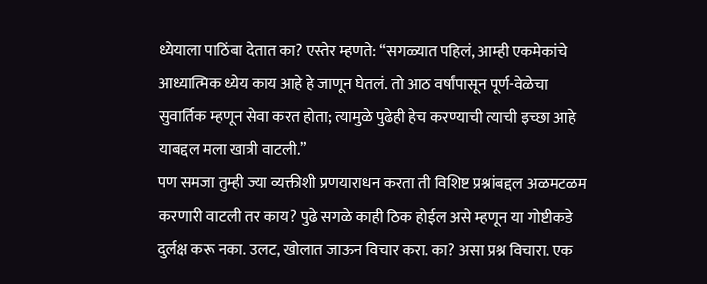ध्येयाला पाठिंबा देतात का? एस्तेर म्हणते: “सगळ्यात पहिलं, आम्ही एकमेकांचे आध्यात्मिक ध्येय काय आहे हे जाणून घेतलं. तो आठ वर्षांपासून पूर्ण-वेळेचा सुवार्तिक म्हणून सेवा करत होता; त्यामुळे पुढेही हेच करण्याची त्याची इच्छा आहे याबद्दल मला खात्री वाटली.”
पण समजा तुम्ही ज्या व्यक्तीशी प्रणयाराधन करता ती विशिष्ट प्रश्नांबद्दल अळमटळम करणारी वाटली तर काय? पुढे सगळे काही ठिक होईल असे म्हणून या गोष्टीकडे दुर्लक्ष करू नका. उलट, खोलात जाऊन विचार करा. का? असा प्रश्न विचारा. एक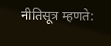नीतिसूत्र म्हणते: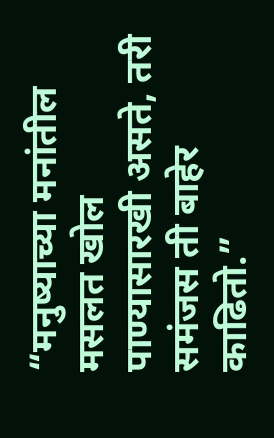“मनुष्याच्या मनांतील मसलत खोल पाण्यासारखी असते, तरी समंजस ती बाहेर काढितो.”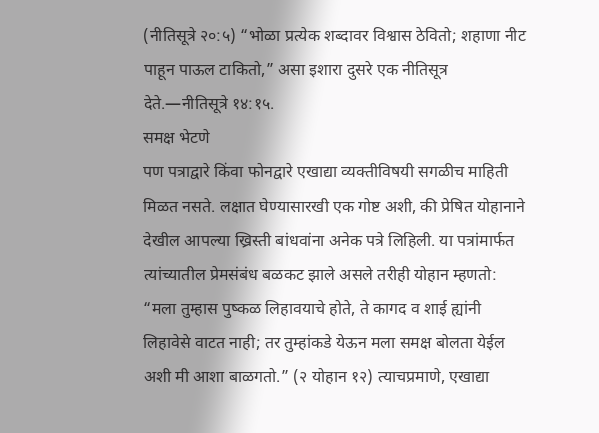(नीतिसूत्रे २०:५) “भोळा प्रत्येक शब्दावर विश्वास ठेवितो; शहाणा नीट पाहून पाऊल टाकितो,” असा इशारा दुसरे एक नीतिसूत्र देते.—नीतिसूत्रे १४:१५.
समक्ष भेटणे
पण पत्राद्वारे किंवा फोनद्वारे एखाद्या व्यक्तीविषयी सगळीच माहिती मिळत नसते. लक्षात घेण्यासारखी एक गोष्ट अशी, की प्रेषित योहानाने देखील आपल्या ख्रिस्ती बांधवांना अनेक पत्रे लिहिली. या पत्रांमार्फत त्यांच्यातील प्रेमसंबंध बळकट झाले असले तरीही योहान म्हणतो: “मला तुम्हास पुष्कळ लिहावयाचे होते, ते कागद व शाई ह्यांनी लिहावेसे वाटत नाही; तर तुम्हांकडे येऊन मला समक्ष बोलता येईल अशी मी आशा बाळगतो.” (२ योहान १२) त्याचप्रमाणे, एखाद्या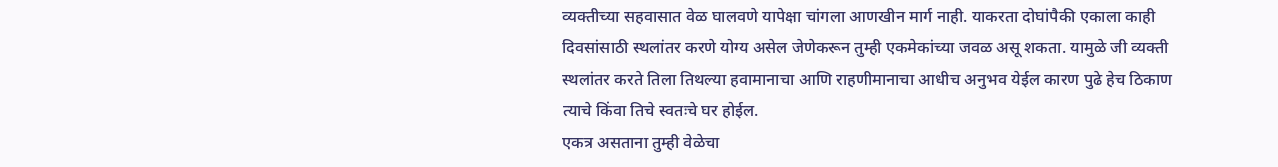व्यक्तीच्या सहवासात वेळ घालवणे यापेक्षा चांगला आणखीन मार्ग नाही. याकरता दोघांपैकी एकाला काही दिवसांसाठी स्थलांतर करणे योग्य असेल जेणेकरून तुम्ही एकमेकांच्या जवळ असू शकता. यामुळे जी व्यक्ती स्थलांतर करते तिला तिथल्या हवामानाचा आणि राहणीमानाचा आधीच अनुभव येईल कारण पुढे हेच ठिकाण त्याचे किंवा तिचे स्वतःचे घर होईल.
एकत्र असताना तुम्ही वेळेचा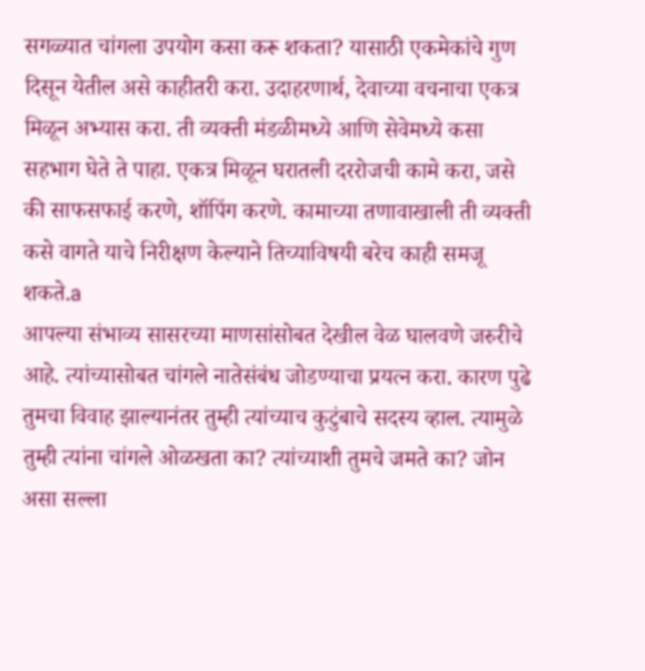सगळ्यात चांगला उपयोग कसा करू शकता? यासाठी एकमेकांचे गुण दिसून येतील असे काहीतरी करा. उदाहरणार्थ, देवाच्या वचनाचा एकत्र मिळून अभ्यास करा. ती व्यक्ती मंडळीमध्ये आणि सेवेमध्ये कसा सहभाग घेते ते पाहा. एकत्र मिळून घरातली दररोजची कामे करा, जसे की साफसफाई करणे, शॉपिंग करणे. कामाच्या तणावाखाली ती व्यक्ती कसे वागते याचे निरीक्षण केल्याने तिच्याविषयी बरेच काही समजू शकते.a
आपल्या संभाव्य सासरच्या माणसांसोबत देखील वेळ घालवणे जरुरीचे आहे. त्यांच्यासोबत चांगले नातेसंबंध जोडण्याचा प्रयत्न करा. कारण पुढे तुमचा विवाह झाल्यानंतर तुम्ही त्यांच्याच कुटुंबाचे सदस्य व्हाल. त्यामुळे तुम्ही त्यांना चांगले ओळखता का? त्यांच्याशी तुमचे जमते का? जोन असा सल्ला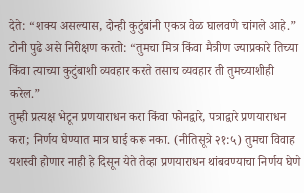देते: “शक्य असल्यास, दोन्ही कुटुंबांनी एकत्र वेळ घालवणे चांगले आहे.” टोनी पुढे असे निरीक्षण करतो: “तुमचा मित्र किंवा मैत्रीण ज्याप्रकारे तिच्या किंवा त्याच्या कुटुंबाशी व्यवहार करते तसाच व्यवहार ती तुमच्याशीही करेल.”
तुम्ही प्रत्यक्ष भेटून प्रणयाराधन करा किंवा फोनद्वारे, पत्राद्वारे प्रणयाराधन करा; निर्णय घेण्यात मात्र घाई करू नका. (नीतिसूत्रे २१:५) तुमचा विवाह यशस्वी होणार नाही हे दिसून येते तेव्हा प्रणयाराधन थांबवण्याचा निर्णय घेणे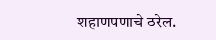शहाणपणाचे ठरेल.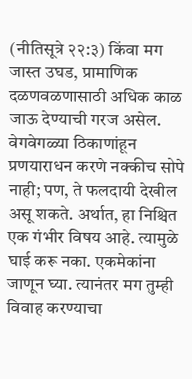(नीतिसूत्रे २२:३) किंवा मग जास्त उघड, प्रामाणिक दळणवळणासाठी अधिक काळ जाऊ देण्याची गरज असेल.
वेगवेगळ्या ठिकाणांहून प्रणयाराधन करणे नक्कीच सोपे नाही; पण, ते फलदायी देखील असू शकते. अर्थात, हा निश्चित एक गंभीर विषय आहे. त्यामुळे घाई करू नका. एकमेकांना जाणून घ्या. त्यानंतर मग तुम्ही विवाह करण्याचा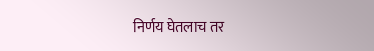निर्णय घेतलाच तर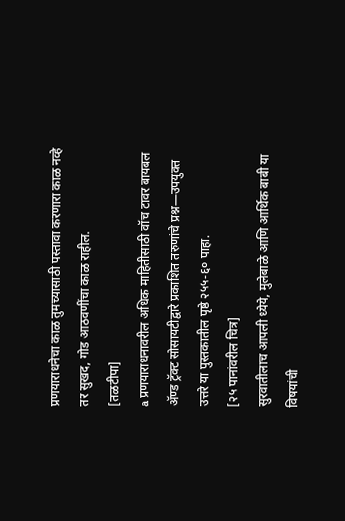प्रणयाराधनेचा काळ तुमच्यासाठी पस्तावा करणारा काळ नव्हे तर सुखद, गोड आठवणींचा काळ राहील.
[तळटीपा]
a प्रणयाराधनावरील अधिक माहितीसाठी वॉच टावर बायबल ॲण्ड ट्रॅक्ट सोसायटीद्वारे प्रकाशित तरुणांचे प्रश्न—उपयुक्त उत्तरे या पुस्तकातील पृष्ठे २५५-६० पाहा.
[२५ पानांवरील चित्र]
सुरवातीलाच आपली ध्येये, मुलेबाळे आणि आर्थिक बाबी या विषयांची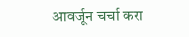आवर्जून चर्चा करा